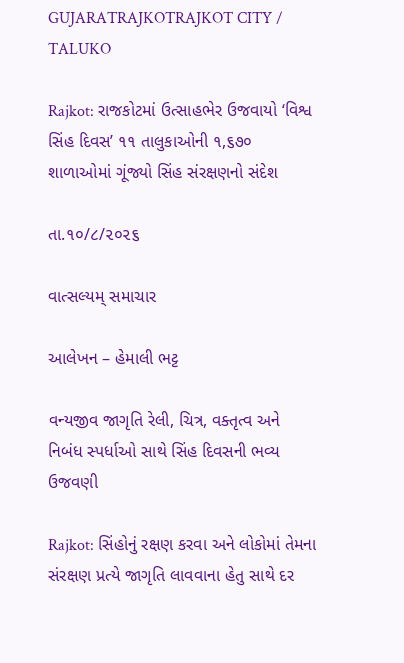GUJARATRAJKOTRAJKOT CITY / TALUKO

Rajkot: રાજકોટમાં ઉત્સાહભેર ઉજવાયો ‘વિશ્વ સિંહ દિવસ’ ૧૧ તાલુકાઓની ૧,૬૭૦ શાળાઓમાં ગૂંજ્યો સિંહ સંરક્ષણનો સંદેશ

તા.૧૦/૮/૨૦૨૬

વાત્સલ્યમ્ સમાચાર

આલેખન – હેમાલી ભટ્ટ

વન્યજીવ જાગૃતિ રેલી, ચિત્ર, વક્તૃત્વ અને નિબંધ સ્પર્ધાઓ સાથે સિંહ દિવસની ભવ્ય ઉજવણી

Rajkot: સિંહોનું રક્ષણ કરવા અને લોકોમાં તેમના સંરક્ષણ પ્રત્યે જાગૃતિ લાવવાના હેતુ સાથે દર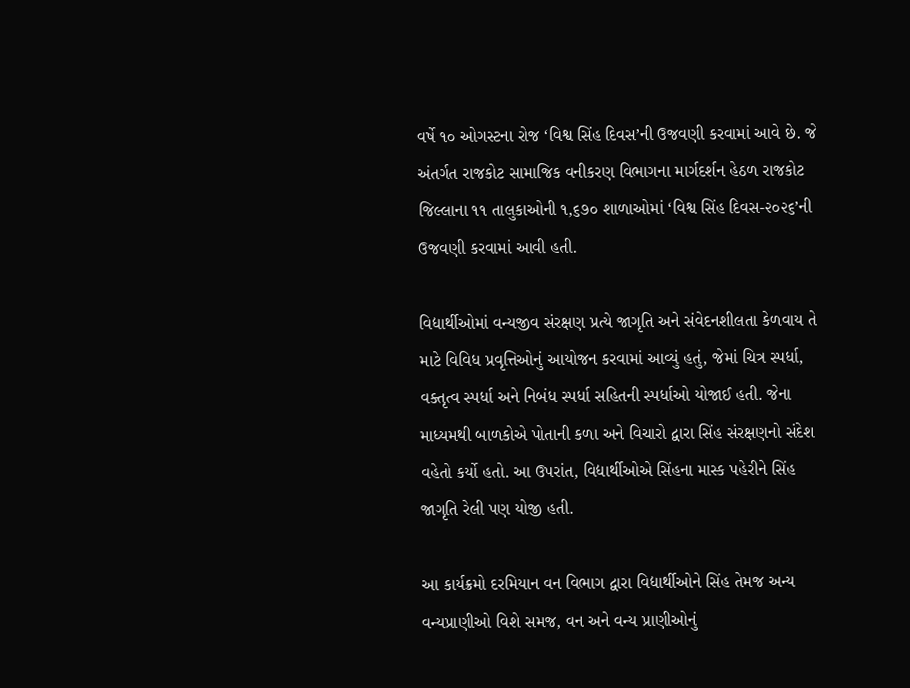વર્ષે ૧૦ ઓગસ્ટના રોજ ‘વિશ્વ સિંહ દિવસ’ની ઉજવણી કરવામાં આવે છે. જે અંતર્ગત રાજકોટ સામાજિક વનીકરણ વિભાગના માર્ગદર્શન હેઠળ રાજકોટ જિલ્લાના ૧૧ તાલુકાઓની ૧,૬૭૦ શાળાઓમાં ‘વિશ્વ સિંહ દિવસ-૨૦૨૬’ની ઉજવણી કરવામાં આવી હતી.

વિદ્યાર્થીઓમાં વન્યજીવ સંરક્ષણ પ્રત્યે જાગૃતિ અને સંવેદનશીલતા કેળવાય તે માટે વિવિધ પ્રવૃત્તિઓનું આયોજન કરવામાં આવ્યું હતું, જેમાં ચિત્ર સ્પર્ધા, વક્તૃત્વ સ્પર્ધા અને નિબંધ સ્પર્ધા સહિતની સ્પર્ધાઓ યોજાઈ હતી. જેના માધ્યમથી બાળકોએ પોતાની કળા અને વિચારો દ્વારા સિંહ સંરક્ષણનો સંદેશ વહેતો કર્યો હતો. આ ઉપરાંત, વિદ્યાર્થીઓએ સિંહના માસ્ક પહેરીને સિંહ જાગૃતિ રેલી પણ યોજી હતી.

આ કાર્યક્રમો દરમિયાન વન વિભાગ દ્વારા વિદ્યાર્થીઓને સિંહ તેમજ અન્ય વન્યપ્રાણીઓ વિશે સમજ, વન અને વન્ય પ્રાણીઓનું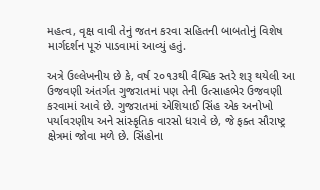મહત્વ, વૃક્ષ વાવી તેનું જતન કરવા સહિતની બાબતોનું વિશેષ માર્ગદર્શન પૂરું પાડવામાં આવ્યું હતું.

અત્રે ઉલ્લેખનીય છે કે, વર્ષ ૨૦૧૩થી વૈશ્વિક સ્તરે શરૂ થયેલી આ ઉજવણી અંતર્ગત ગુજરાતમાં પણ તેની ઉત્સાહભેર ઉજવણી કરવામાં આવે છે. ગુજરાતમાં એશિયાઈ સિંહ એક અનોખો પર્યાવરણીય અને સાંસ્કૃતિક વારસો ધરાવે છે, જે ફક્ત સૌરાષ્ટ્ર ક્ષેત્રમાં જોવા મળે છે. સિંહોના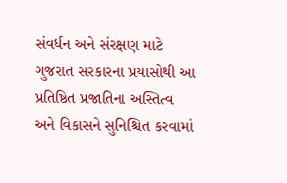સંવર્ધન અને સંરક્ષણ માટે ગુજરાત સરકારના પ્રયાસોથી આ પ્રતિષ્ઠિત પ્રજાતિના અસ્તિત્વ અને વિકાસને સુનિશ્ચિત કરવામાં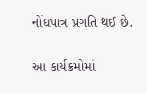નોંધપાત્ર પ્રગતિ થઈ છે.

આ કાર્યક્રમોમાં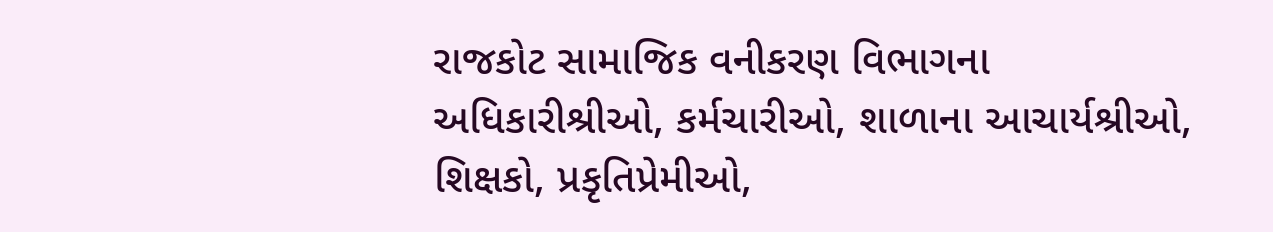રાજકોટ સામાજિક વનીકરણ વિભાગના અધિકારીશ્રીઓ, કર્મચારીઓ, શાળાના આચાર્યશ્રીઓ, શિક્ષકો, પ્રકૃતિપ્રેમીઓ,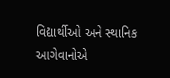વિદ્યાર્થીઓ અને સ્થાનિક આગેવાનોએ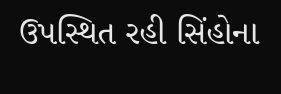ઉપસ્થિત રહી સિંહોના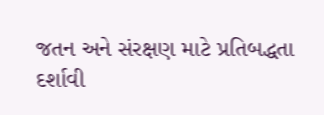જતન અને સંરક્ષણ માટે પ્રતિબદ્ધતા દર્શાવી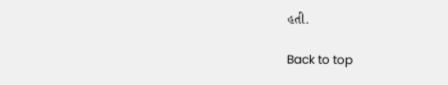હતી.

Back to top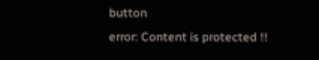button
error: Content is protected !!